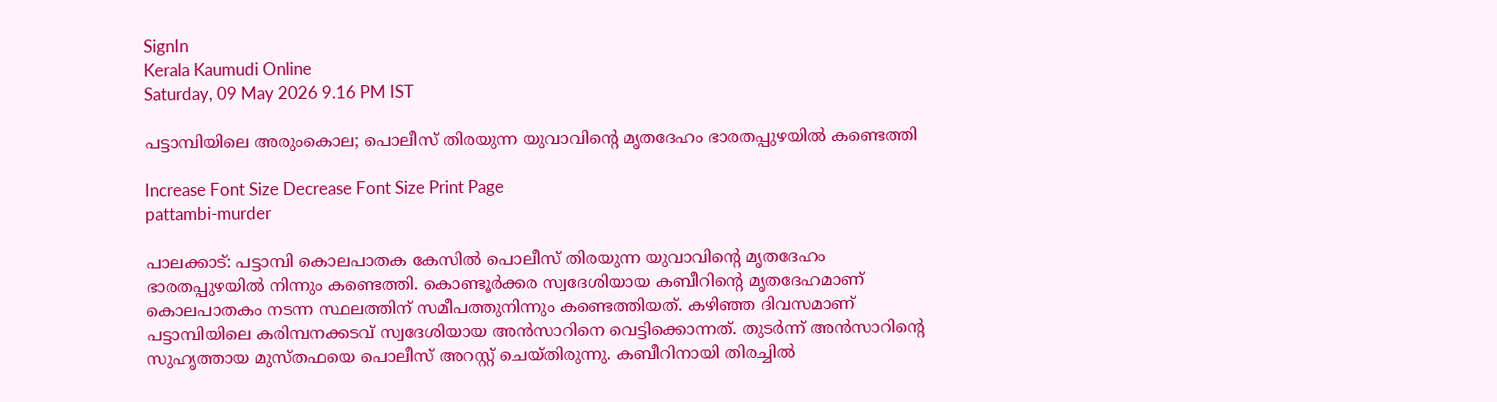SignIn
Kerala Kaumudi Online
Saturday, 09 May 2026 9.16 PM IST

പട്ടാമ്പിയിലെ അരുംകൊല; പൊലീസ് തിരയുന്ന യുവാവിന്റെ മൃതദേഹം ഭാരതപ്പുഴയിൽ കണ്ടെത്തി

Increase Font Size Decrease Font Size Print Page
pattambi-murder

പാലക്കാട്: പട്ടാമ്പി കൊലപാതക കേസിൽ പൊലീസ് തിരയുന്ന യുവാവിന്റെ മൃതദേഹം ഭാരതപ്പുഴയിൽ നിന്നും കണ്ടെത്തി. കൊണ്ടൂർക്കര സ്വദേശിയായ കബീറിന്റെ മൃതദേഹമാണ് കൊലപാതകം നടന്ന സ്ഥലത്തിന് സമീപത്തുനിന്നും കണ്ടെത്തിയത്. കഴിഞ്ഞ ദിവസമാണ് പട്ടാമ്പിയിലെ കരിമ്പനക്കടവ് സ്വദേശിയായ അൻസാറിനെ വെട്ടിക്കൊന്നത്. തുടർന്ന് അൻസാറിന്റെ സുഹൃത്തായ മുസ്തഫയെ പൊലീസ് അറസ്റ്റ് ചെയ്തിരുന്നു. കബീറിനായി തിരച്ചിൽ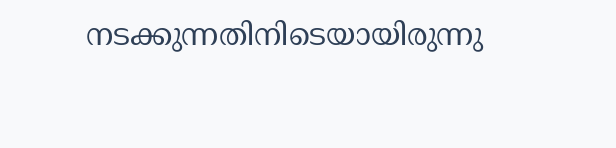നടക്കുന്നതിനിടെയായിരുന്നു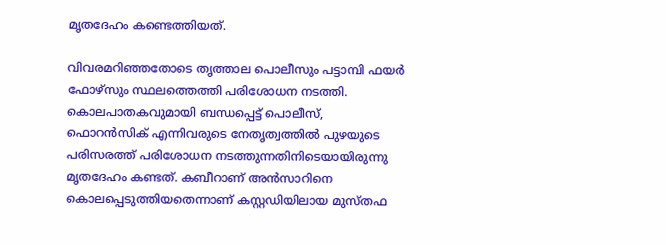മൃതദേഹം കണ്ടെത്തിയത്.

വിവരമറിഞ്ഞതോടെ തൃത്താല പൊലീസും പട്ടാമ്പി ഫയർ ഫോഴ്സും സ്ഥലത്തെത്തി പരിശോധന നടത്തി. കൊലപാതകവുമായി ബന്ധപ്പെട്ട് പൊലീസ്, ഫൊറൻസിക് എന്നിവരുടെ നേതൃത്വത്തിൽ പുഴയുടെ പരിസരത്ത് പരിശോധന നടത്തുന്നതിനിടെയായിരുന്നു മൃതദേഹം കണ്ടത്. കബീറാണ് അൻസാറിനെ കൊലപ്പെടുത്തിയതെന്നാണ് കസ്റ്റഡിയിലായ മുസ്തഫ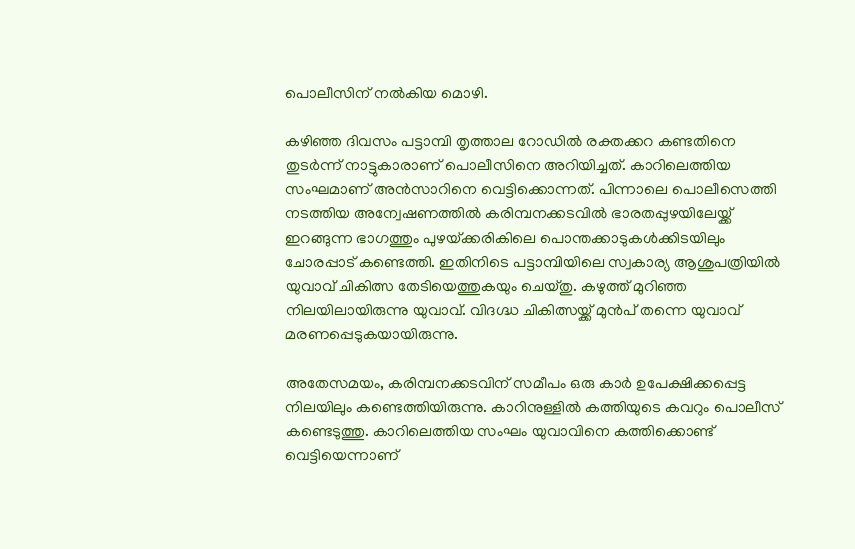പൊലീസിന് നൽകിയ മൊഴി.

കഴിഞ്ഞ ദിവസം പട്ടാമ്പി തൃത്താല റോഡിൽ രക്തക്കറ കണ്ടതിനെ തുടർന്ന് നാട്ടുകാരാണ് പൊലീസിനെ അറിയിച്ചത്. കാറിലെത്തിയ സംഘമാണ് അൻസാറിനെ വെട്ടിക്കൊന്നത്. പിന്നാലെ പൊലീസെത്തി നടത്തിയ അന്വേഷണത്തിൽ കരിമ്പനക്കടവിൽ ഭാരതപ്പുഴയിലേയ്ക്ക് ഇറങ്ങുന്ന ഭാഗത്തും പുഴയ്‌ക്കരികിലെ പൊന്തക്കാടുകൾക്കിടയിലും ചോരപ്പാട് കണ്ടെത്തി. ഇതിനിടെ പട്ടാമ്പിയിലെ സ്വകാര്യ ആശുപത്രിയിൽ യുവാവ് ചികിത്സ തേടിയെത്തുകയും ചെയ്തു. കഴുത്ത് മുറിഞ്ഞ നിലയിലായിരുന്നു യുവാവ്. വിദഗ്ദ്ധ ചികിത്സയ്ക്ക് മുൻപ് തന്നെ യുവാവ് മരണപ്പെടുകയായിരുന്നു.

അതേസമയം, കരിമ്പനക്കടവിന് സമീപം ഒരു കാർ ഉപേക്ഷിക്കപ്പെട്ട നിലയിലും കണ്ടെത്തിയിരുന്നു. കാറിനുള്ളിൽ കത്തിയുടെ കവറും പൊലീസ് കണ്ടെടുത്തു. കാറിലെത്തിയ സംഘം യുവാവിനെ കത്തിക്കൊണ്ട് വെട്ടിയെന്നാണ്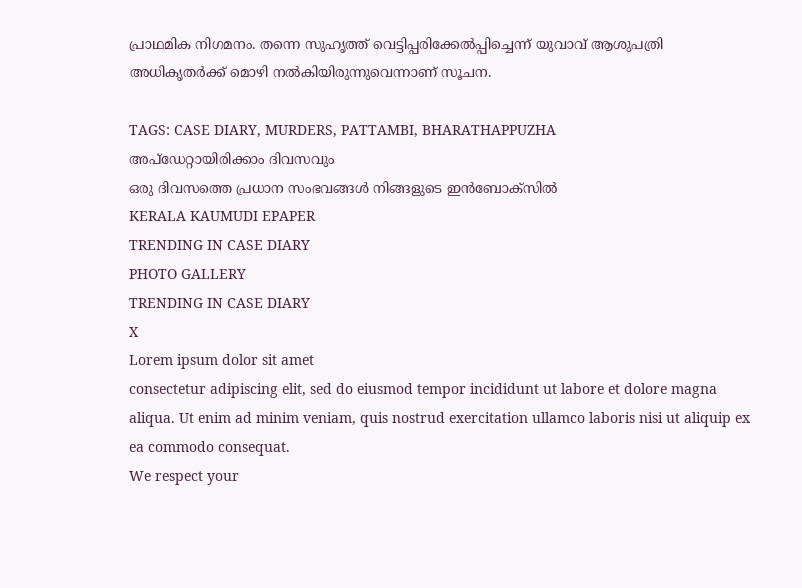പ്രാഥമിക നിഗമനം. തന്നെ സുഹൃത്ത് വെട്ടിപ്പരിക്കേൽപ്പിച്ചെന്ന് യുവാവ് ആശുപത്രി അധികൃതർക്ക് മൊഴി നൽകിയിരുന്നുവെന്നാണ് സൂചന.

TAGS: CASE DIARY, MURDERS, PATTAMBI, BHARATHAPPUZHA
അപ്ഡേറ്റായിരിക്കാം ദിവസവും
ഒരു ദിവസത്തെ പ്രധാന സംഭവങ്ങൾ നിങ്ങളുടെ ഇൻബോക്സിൽ
KERALA KAUMUDI EPAPER
TRENDING IN CASE DIARY
PHOTO GALLERY
TRENDING IN CASE DIARY
X
Lorem ipsum dolor sit amet
consectetur adipiscing elit, sed do eiusmod tempor incididunt ut labore et dolore magna aliqua. Ut enim ad minim veniam, quis nostrud exercitation ullamco laboris nisi ut aliquip ex ea commodo consequat.
We respect your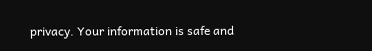privacy. Your information is safe and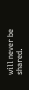will never be shared.